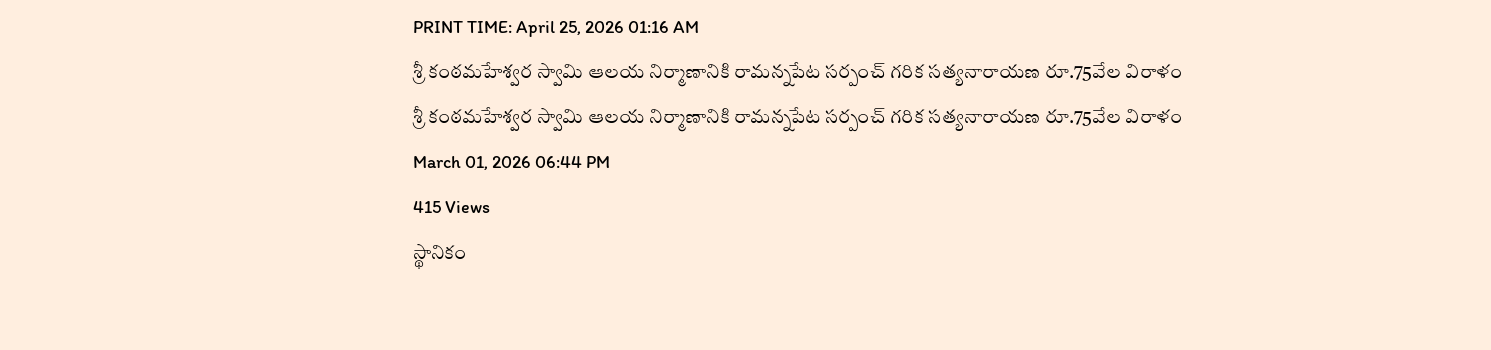PRINT TIME: April 25, 2026 01:16 AM
శ్రీ కంఠమహేశ్వర స్వామి ఆలయ నిర్మాణానికి రామన్నపేట సర్పంచ్ గరిక సత్యనారాయణ రూ.75వేల విరాళం
శ్రీ కంఠమహేశ్వర స్వామి ఆలయ నిర్మాణానికి రామన్నపేట సర్పంచ్ గరిక సత్యనారాయణ రూ.75వేల విరాళం
March 01, 2026 06:44 PM
415 Views
స్థానికం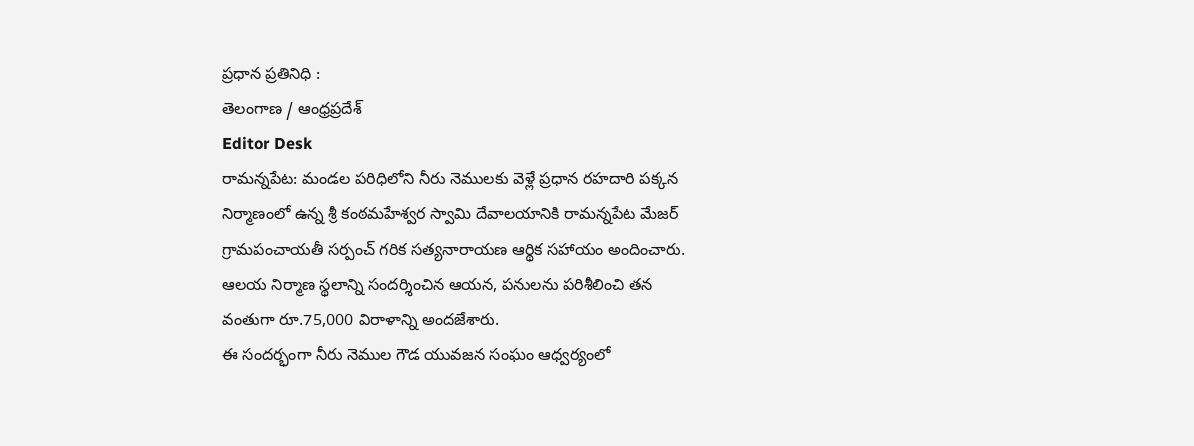ప్రధాన ప్రతినిధి :
తెలంగాణ / ఆంధ్రప్రదేశ్
Editor Desk
రామన్నపేట: మండల పరిధిలోని నీరు నెములకు వెళ్లే ప్రధాన రహదారి పక్కన నిర్మాణంలో ఉన్న శ్రీ కంఠమహేశ్వర స్వామి దేవాలయానికి రామన్నపేట మేజర్ గ్రామపంచాయతీ సర్పంచ్ గరిక సత్యనారాయణ ఆర్థిక సహాయం అందించారు. ఆలయ నిర్మాణ స్థలాన్ని సందర్శించిన ఆయన, పనులను పరిశీలించి తన వంతుగా రూ.75,000 విరాళాన్ని అందజేశారు.
ఈ సందర్భంగా నీరు నెముల గౌడ యువజన సంఘం ఆధ్వర్యంలో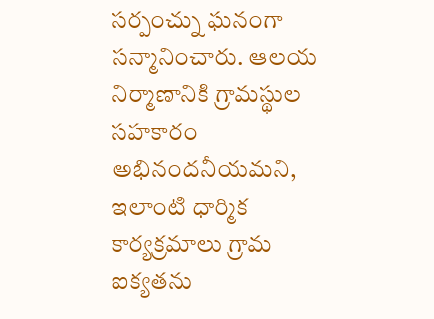సర్పంచ్ను ఘనంగా సన్మానించారు. ఆలయ నిర్మాణానికి గ్రామస్థుల సహకారం అభినందనీయమని, ఇలాంటి ధార్మిక కార్యక్రమాలు గ్రామ ఐక్యతను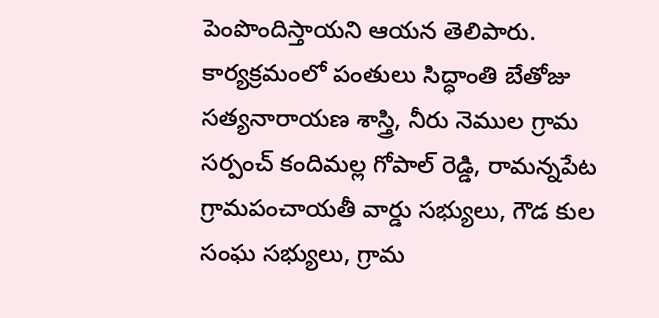పెంపొందిస్తాయని ఆయన తెలిపారు.
కార్యక్రమంలో పంతులు సిద్ధాంతి బేతోజు సత్యనారాయణ శాస్త్రి, నీరు నెముల గ్రామ సర్పంచ్ కందిమల్ల గోపాల్ రెడ్డి, రామన్నపేట గ్రామపంచాయతీ వార్డు సభ్యులు, గౌడ కుల సంఘ సభ్యులు, గ్రామ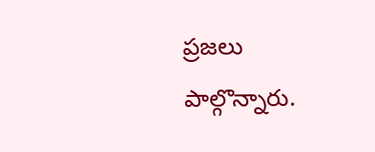ప్రజలు పాల్గొన్నారు.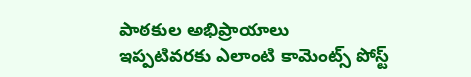పాఠకుల అభిప్రాయాలు
ఇప్పటివరకు ఎలాంటి కామెంట్స్ పోస్ట్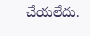చేయలేదు.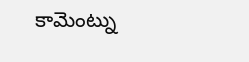కామెంట్ను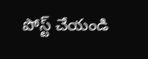పోస్ట్ చేయండి